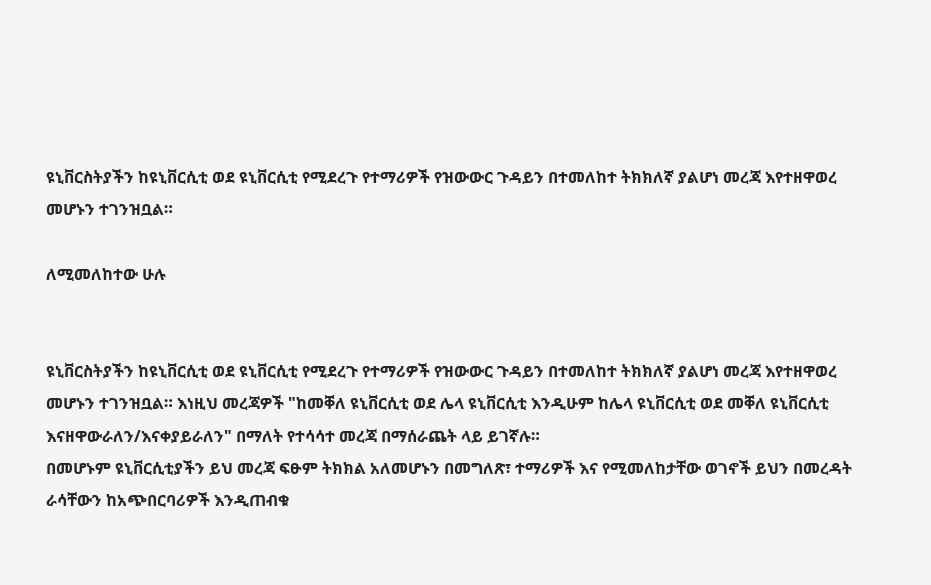ዩኒቨርስትያችን ከዩኒቨርሲቲ ወደ ዩኒቨርሲቲ የሚደረጉ የተማሪዎች የዝውውር ጉዳይን በተመለከተ ትክክለኛ ያልሆነ መረጃ እየተዘዋወረ መሆኑን ተገንዝቧል።

ለሚመለከተው ሁሉ


ዩኒቨርስትያችን ከዩኒቨርሲቲ ወደ ዩኒቨርሲቲ የሚደረጉ የተማሪዎች የዝውውር ጉዳይን በተመለከተ ትክክለኛ ያልሆነ መረጃ እየተዘዋወረ መሆኑን ተገንዝቧል። እነዚህ መረጃዎች "ከመቐለ ዩኒቨርሲቲ ወደ ሌላ ዩኒቨርሲቲ እንዲሁም ከሌላ ዩኒቨርሲቲ ወደ መቐለ ዩኒቨርሲቲ እናዘዋውራለን/እናቀያይራለን" በማለት የተሳሳተ መረጃ በማሰራጨት ላይ ይገኛሉ።
በመሆኑም ዩኒቨርሲቲያችን ይህ መረጃ ፍፁም ትክክል አለመሆኑን በመግለጽ፣ ተማሪዎች እና የሚመለከታቸው ወገኖች ይህን በመረዳት ራሳቸውን ከአጭበርባሪዎች እንዲጠብቁ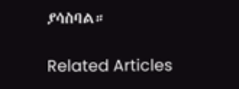ያሳስባል።

Related Articles